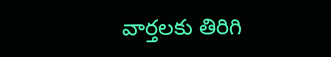వార్తలకు తిరిగి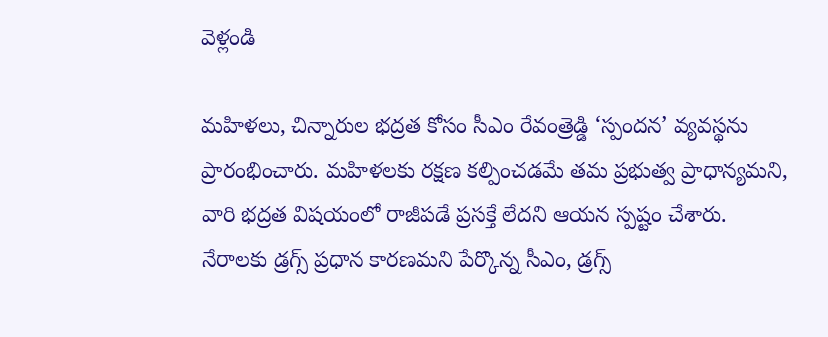వెళ్లండి

మహిళలు, చిన్నారుల భద్రత కోసం సీఎం రేవంత్రెడ్డి ‘స్పందన’ వ్యవస్థను ప్రారంభించారు. మహిళలకు రక్షణ కల్పించడమే తమ ప్రభుత్వ ప్రాధాన్యమని, వారి భద్రత విషయంలో రాజీపడే ప్రసక్తే లేదని ఆయన స్పష్టం చేశారు.
నేరాలకు డ్రగ్స్ ప్రధాన కారణమని పేర్కొన్న సీఎం, డ్రగ్స్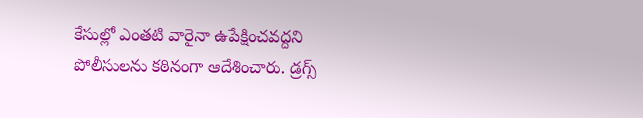కేసుల్లో ఎంతటి వారైనా ఉపేక్షించవద్దని పోలీసులను కఠినంగా ఆదేశించారు. డ్రగ్స్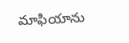మాఫియాను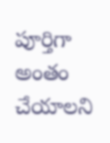పూర్తిగా అంతం చేయాలని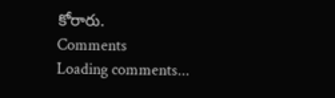కోరారు.
Comments
Loading comments...